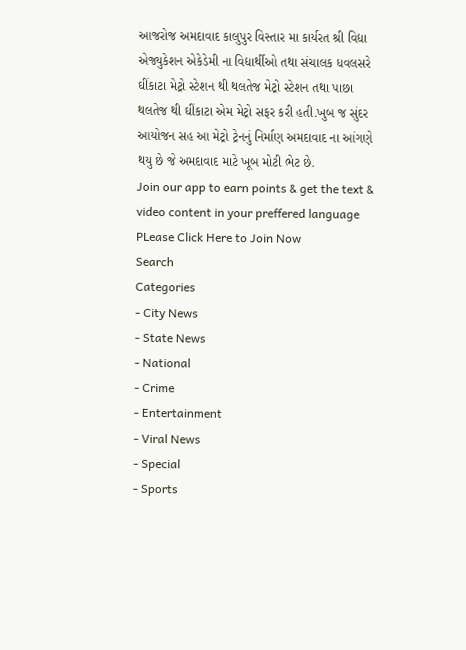આજરોજ અમદાવાદ કાલુપુર વિસ્તાર મા કાર્યરત શ્રી વિદ્યા એજ્યુકેશન એકેડેમી ના વિદ્યાર્થીઓ તથા સંચાલક ધવલસરે ઘીંકાટા મેટ્રો સ્ટેશન થી થલતેજ મેટ્રો સ્ટેશન તથા પાછા થલતેજ થી ઘીંકાટા એમ મેટ્રો સફર કરી હતી.ખુબ જ સુંદર આયોજન સહ આ મેટ્રો ટ્રેનનું નિર્માણ અમદાવાદ ના આંગણે થયુ છે જે અમદાવાદ માટે ખૂબ મોટી ભેટ છે.
Join our app to earn points & get the text & video content in your preffered language
PLease Click Here to Join Now
Search
Categories
- City News
- State News
- National
- Crime
- Entertainment
- Viral News
- Special
- Sports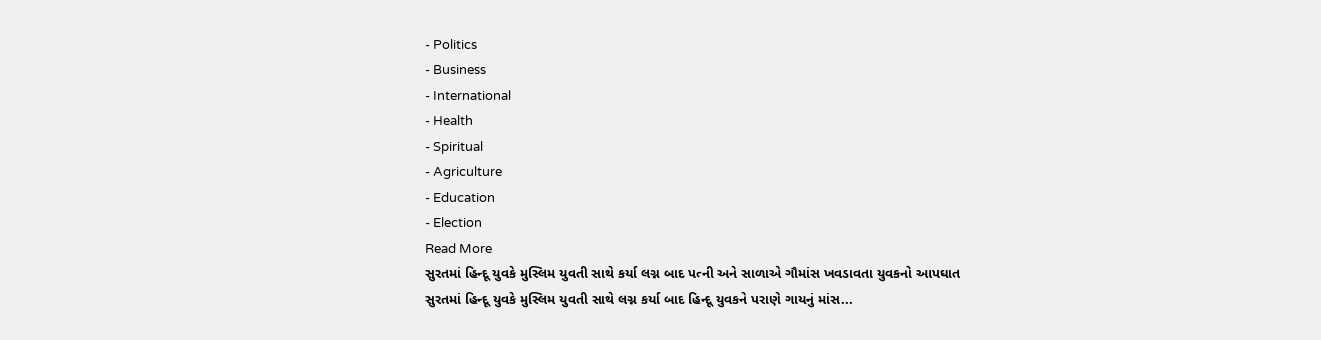- Politics
- Business
- International
- Health
- Spiritual
- Agriculture
- Education
- Election
Read More
સુરતમાં હિન્દૂ યુવકે મુસ્લિમ યુવતી સાથે કર્યા લગ્ન બાદ પત્ની અને સાળાએ ગૌમાંસ ખવડાવતા યુવકનો આપઘાત
સુરતમાં હિન્દૂ યુવકે મુસ્લિમ યુવતી સાથે લગ્ન કર્યા બાદ હિન્દૂ યુવકને પરાણે ગાયનું માંસ...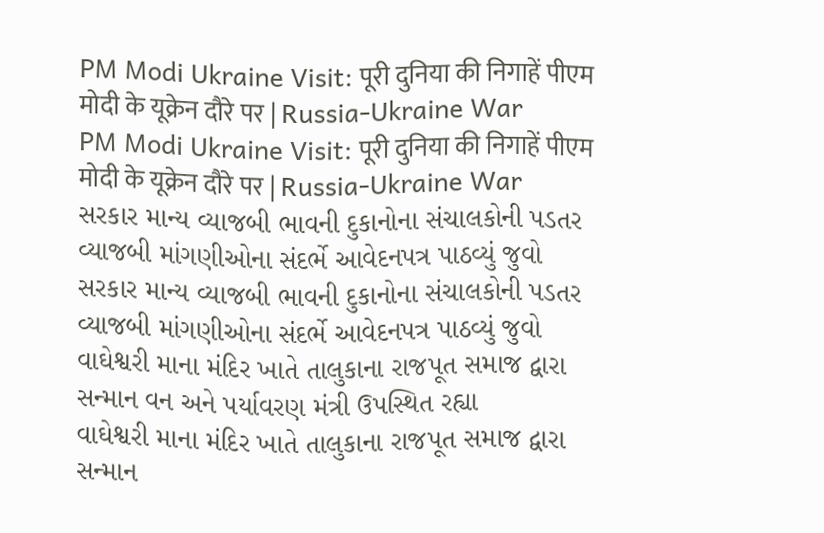PM Modi Ukraine Visit: पूरी दुनिया की निगाहें पीएम मोदी के यूक्रेन दौरे पर | Russia-Ukraine War
PM Modi Ukraine Visit: पूरी दुनिया की निगाहें पीएम मोदी के यूक्रेन दौरे पर | Russia-Ukraine War
સરકાર માન્ય વ્યાજબી ભાવની દુકાનોના સંચાલકોની પડતર વ્યાજબી માંગણીઓના સંદર્ભે આવેદનપત્ર પાઠવ્યું જુવો
સરકાર માન્ય વ્યાજબી ભાવની દુકાનોના સંચાલકોની પડતર વ્યાજબી માંગણીઓના સંદર્ભે આવેદનપત્ર પાઠવ્યું જુવો
વાઘેશ્વરી માના મંદિર ખાતે તાલુકાના રાજપૂત સમાજ દ્વારા સન્માન વન અને પર્યાવરણ મંત્રી ઉપસ્થિત રહ્યા
વાઘેશ્વરી માના મંદિર ખાતે તાલુકાના રાજપૂત સમાજ દ્વારા સન્માન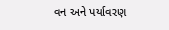વન અને પર્યાવરણ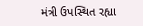મંત્રી ઉપસ્થિત રહ્યા